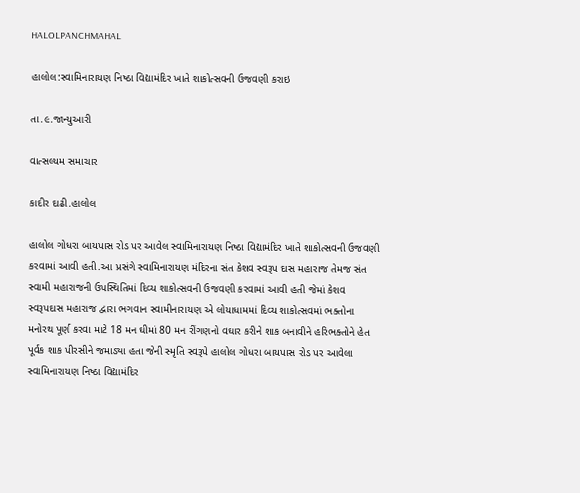HALOLPANCHMAHAL

હાલોલ:સ્વામિનારાયણ નિષ્ઠા વિદ્યામંદિર ખાતે શાકોત્સવની ઉજવણી કરાઇ

તા.૯.જાન્યુઆરી

વાત્સલ્યમ સમાચાર

કાદીર દાઢી.હાલોલ

હાલોલ ગોધરા બાયપાસ રોડ પર આવેલ સ્વામિનારાયણ નિષ્ઠા વિદ્યામંદિર ખાતે શાકોત્સવની ઉજવણી કરવામાં આવી હતી.આ પ્રસંગે સ્વામિનારાયણ મંદિરના સંત કેશવ સ્વરૂપ દાસ મહારાજ તેમજ સંત સ્વામી મહારાજની ઉપસ્થિતિમાં દિવ્ય શાકોત્સવની ઉજવણી કરવામાં આવી હતી જેમાં કેશવ સ્વરૂપદાસ મહારાજ દ્વારા ભગવાન સ્વામીનારાયણ એ લોયાધામમાં દિવ્ય શાકોત્સવમાં ભક્તોના મનોરથ પૂર્ણ કરવા માટે 18 મન ઘીમાં 80 મન રીંગણનો વઘાર કરીને શાક બનાવીને હરિભક્તોને હેત પૂર્વક શાક પીરસીને જમાડ્યા હતા જેની સ્મૃતિ સ્વરૂપે હાલોલ ગોધરા બાયપાસ રોડ પર આવેલા સ્વામિનારાયણ નિષ્ઠા વિદ્યામંદિર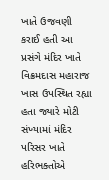ખાતે ઉજવણી કરાઈ હતી આ પ્રસંગે મંદિર ખાતે વિક્રમદાસ મહારાજ ખાસ ઉપસ્થિત રહ્યા હતા જ્યારે મોટી સંખ્યામાં મંદિર પરિસર ખાતે હરિભક્તોએ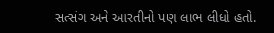સત્સંગ અને આરતીનો પણ લાભ લીધો હતો.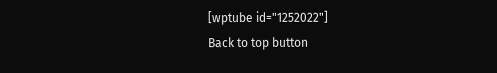[wptube id="1252022"]
Back to top button